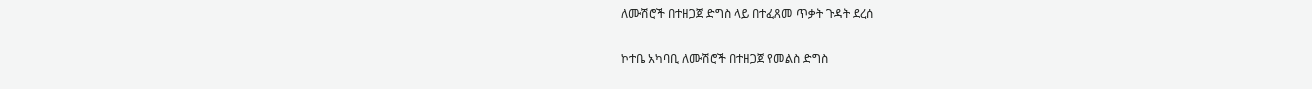ለሙሽሮች በተዘጋጀ ድግስ ላይ በተፈጸመ ጥቃት ጉዳት ደረሰ

ኮተቤ አካባቢ ለሙሽሮች በተዘጋጀ የመልስ ድግስ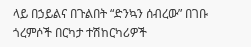ላይ በኃይልና በጉልበት “ድንኳን ሰብረው” በገቡ ጎረምሶች በርካታ ተሽከርካሪዎች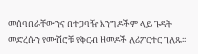መሰባበራቸውንና በተጋባዥ እንግዶችም ላይ ጉዳት መድረሱን የሙሽሮቹ የቅርብ ዘመዶች ለሪፖርተር ገለጹ፡፡